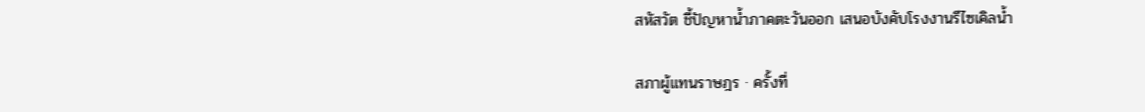สหัสวัต ชี้ปัญหาน้ำภาคตะวันออก เสนอบังคับโรงงานรีไซเคิลน้ำ

สภาผู้แทนราษฎร · ครั้งที่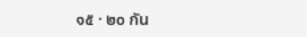๑๕ · ๒๐ กัน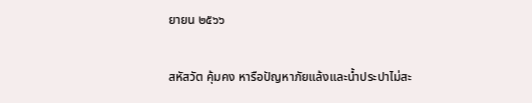ยายน ๒๕๖๖

สหัสวัต คุ้มคง หารือปัญหาภัยแล้งและน้ำประปาไม่สะ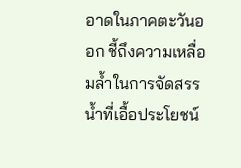อาดในภาคตะวันออก ชี้ถึงความเหลื่อมล้ำในการจัดสรรน้ำที่เอื้อประโยชน์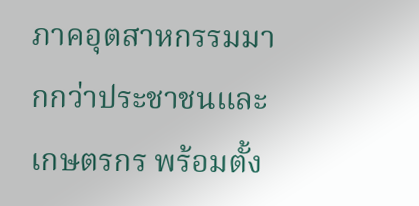ภาคอุตสาหกรรมมากกว่าประชาชนและเกษตรกร พร้อมตั้ง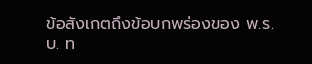ข้อสังเกตถึงข้อบกพร่องของ พ.ร.บ. ท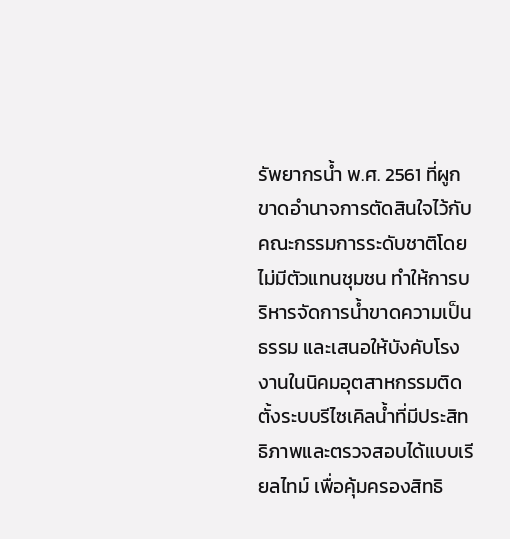รัพยากรน้ำ พ.ศ. 2561 ที่ผูกขาดอำนาจการตัดสินใจไว้กับคณะกรรมการระดับชาติโดยไม่มีตัวแทนชุมชน ทำให้การบริหารจัดการน้ำขาดความเป็นธรรม และเสนอให้บังคับโรงงานในนิคมอุตสาหกรรมติดตั้งระบบรีไซเคิลน้ำที่มีประสิทธิภาพและตรวจสอบได้แบบเรียลไทม์ เพื่อคุ้มครองสิทธิ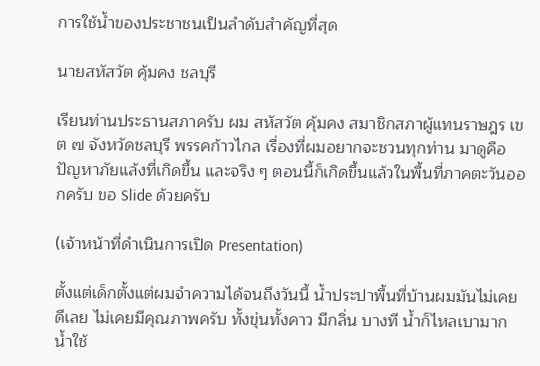การใช้น้ำของประชาชนเป็นลำดับสำคัญที่สุด

นายสหัสวัต คุ้มคง ชลบุรี

เรียนท่านประธานสภาครับ ผม สหัสวัต คุ้มคง สมาชิกสภาผู้แทนราษฎร เขต ๗ จังหวัดชลบุรี พรรคก้าวไกล เรื่องที่ผมอยากจะชวนทุกท่าน มาดูคือปัญหาภัยแล้งที่เกิดขึ้น และจริง ๆ ตอนนี้ก็เกิดขึ้นแล้วในพื้นที่ภาคตะวันออกครับ ขอ Slide ด้วยครับ

(เจ้าหน้าที่ดำเนินการเปิด Presentation)

ตั้งแต่เด็กตั้งแต่ผมจำความได้จนถึงวันนี้ น้ำประปาพื้นที่บ้านผมมันไม่เคยดีเลย ไม่เคยมีคุณภาพครับ ทั้งขุ่นทั้งคาว มีกลิ่น บางที น้ำก็ไหลเบามาก น้ำใช้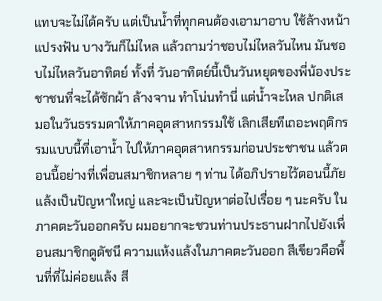แทบจะไม่ได้ครับ แต่เป็นน้ำที่ทุกคนต้องเอามาอาบ ใช้ล้างหน้า แปรงฟัน บางวันก็ไม่ไหล แล้วถามว่าชอบไม่ไหลวันไหน มันชอบไม่ไหลวันอาทิตย์ ทั้งที่ วันอาทิตย์นี้เป็นวันหยุดของพี่น้องประชาชนที่จะได้ซักผ้า ล้างจาน ทำโน่นทำนี่ แต่น้ำจะไหล ปกติเสมอในวันธรรมดาให้ภาคอุตสาหกรรมใช้ เลิกเสียทีเถอะพฤติกรรมแบบนี้ที่เอาน้ำ ไปให้ภาคอุตสาหกรรมก่อนประชาชน แล้วตอนนี้อย่างที่เพื่อนสมาชิกหลาย ๆ ท่าน ได้อภิปรายไว้ตอนนี้ภัยแล้งเป็นปัญหาใหญ่ และจะเป็นปัญหาต่อไปเรื่อย ๆ นะครับ ในภาคตะวันออกครับ ผมอยากจะชวนท่านประธานฝากไปยังเพื่อนสมาชิกดูดัชนี ความแห้งแล้งในภาคตะวันออก สีเขียวคือพื้นที่ที่ไม่ค่อยแล้ง สี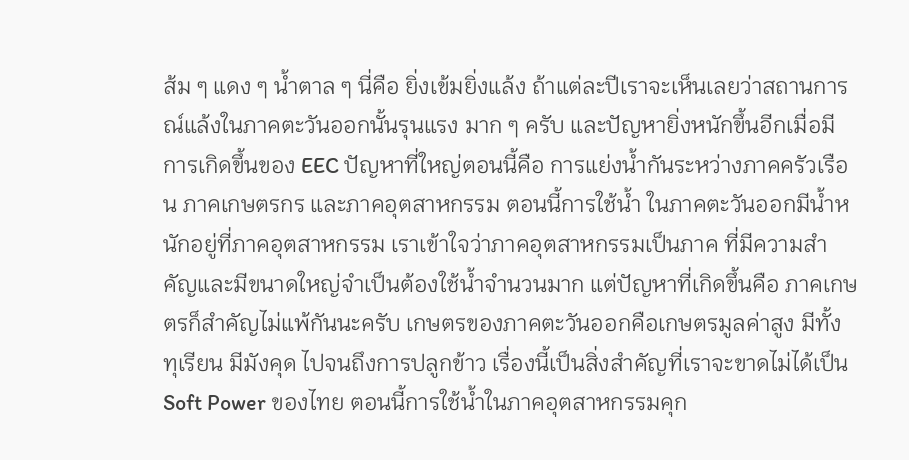ส้ม ๆ แดง ๆ น้ำตาล ๆ นี่คือ ยิ่งเข้มยิ่งแล้ง ถ้าแต่ละปีเราจะเห็นเลยว่าสถานการณ์แล้งในภาคตะวันออกนั้นรุนแรง มาก ๆ ครับ และปัญหายิ่งหนักขึ้นอีกเมื่อมีการเกิดขึ้นของ EEC ปัญหาที่ใหญ่ตอนนี้คือ การแย่งน้ำกันระหว่างภาคครัวเรือน ภาคเกษตรกร และภาคอุตสาหกรรม ตอนนี้การใช้น้ำ ในภาคตะวันออกมีน้ำหนักอยู่ที่ภาคอุตสาหกรรม เราเข้าใจว่าภาคอุตสาหกรรมเป็นภาค ที่มีความสำคัญและมีขนาดใหญ่จำเป็นต้องใช้น้ำจำนวนมาก แต่ปัญหาที่เกิดขึ้นคือ ภาคเกษตรก็สำคัญไม่แพ้กันนะครับ เกษตรของภาคตะวันออกคือเกษตรมูลค่าสูง มีทั้ง ทุเรียน มีมังคุด ไปจนถึงการปลูกข้าว เรื่องนี้เป็นสิ่งสำคัญที่เราจะขาดไม่ได้เป็น Soft Power ของไทย ตอนนี้การใช้น้ำในภาคอุตสาหกรรมคุก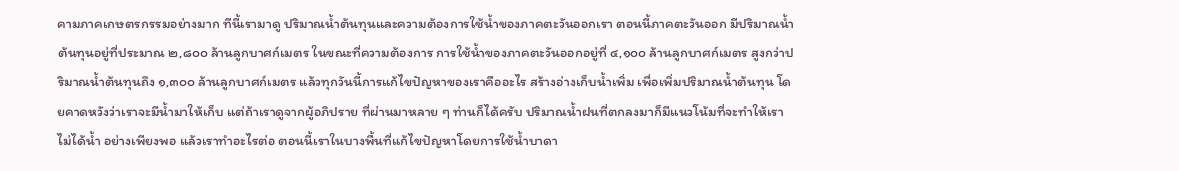คามภาคเกษตรกรรมอย่างมาก ทีนี้เรามาดู ปริมาณน้ำต้นทุนและความต้องการใช้น้ำของภาคตะวันออกเรา ตอนนี้ภาคตะวันออก มีปริมาณน้ำต้นทุนอยู่ที่ประมาณ ๒,๘๐๐ ล้านลูกบาศก์เมตร ในขณะที่ความต้องการ การใช้น้ำของภาคตะวันออกอยู่ที่ ๔,๑๐๐ ล้านลูกบาศก์เมตร สูงกว่าปริมาณน้ำต้นทุนถึง ๑,๓๐๐ ล้านลูกบาศก์เมตร แล้วทุกวันนี้การแก้ไขปัญหาของเราคืออะไร สร้างอ่างเก็บน้ำเพิ่ม เพื่อเพิ่มปริมาณน้ำต้นทุน โดยคาดหวังว่าเราจะมีน้ำมาให้เก็บ แต่ถ้าเราดูจากผู้อภิปราย ที่ผ่านมาหลาย ๆ ท่านก็ได้ครับ ปริมาณน้ำฝนที่ตกลงมาก็มีแนวโน้มที่จะทำให้เราไม่ได้น้ำ อย่างเพียงพอ แล้วเราทำอะไรต่อ ตอนนี้เราในบางพื้นที่แก้ไขปัญหาโดยการใช้น้ำบาดา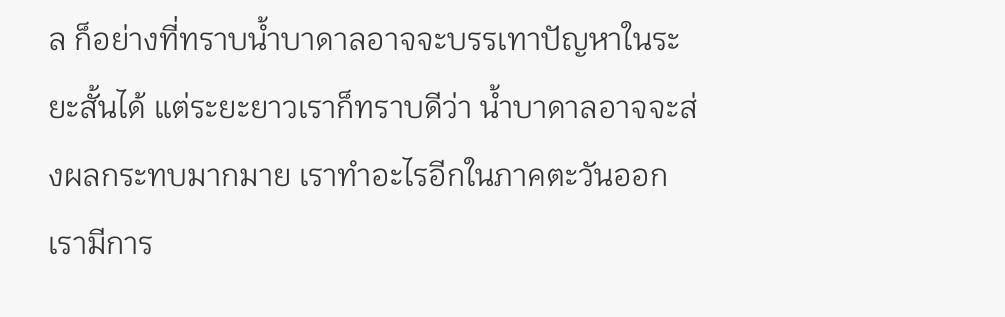ล ก็อย่างที่ทราบน้ำบาดาลอาจจะบรรเทาปัญหาในระยะสั้นได้ แต่ระยะยาวเราก็ทราบดีว่า น้ำบาดาลอาจจะส่งผลกระทบมากมาย เราทำอะไรอีกในภาคตะวันออก เรามีการ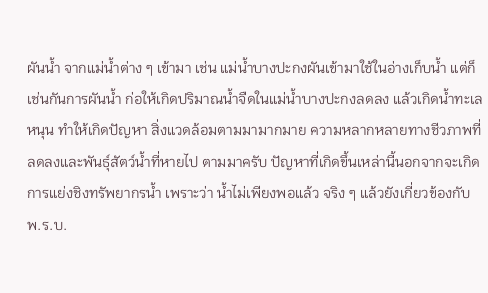ผันน้ำ จากแม่น้ำต่าง ๆ เข้ามา เช่น แม่น้ำบางปะกงผันเข้ามาใช้ในอ่างเก็บน้ำ แต่ก็เช่นกันการผันน้ำ ก่อให้เกิดปริมาณน้ำจืดในแม่น้ำบางปะกงลดลง แล้วเกิดน้ำทะเลหนุน ทำให้เกิดปัญหา สิ่งแวดล้อมตามมามากมาย ความหลากหลายทางชีวภาพที่ลดลงและพันธุ์สัตว์น้ำที่หายไป ตามมาครับ ปัญหาที่เกิดขึ้นเหล่านี้นอกจากจะเกิดการแย่งชิงทรัพยากรน้ำ เพราะว่า น้ำไม่เพียงพอแล้ว จริง ๆ แล้วยังเกี่ยวข้องกับ พ.ร.บ.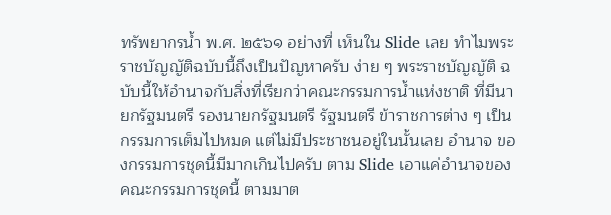ทรัพยากรน้ำ พ.ศ. ๒๕๖๑ อย่างที่ เห็นใน Slide เลย ทำไมพระราชบัญญัติฉบับนี้ถึงเป็นปัญหาครับ ง่าย ๆ พระราชบัญญัติ ฉบับนี้ให้อำนาจกับสิ่งที่เรียกว่าคณะกรรมการน้ำแห่งชาติ ที่มีนายกรัฐมนตรี รองนายกรัฐมนตรี รัฐมนตรี ข้าราชการต่าง ๆ เป็นกรรมการเต็มไปหมด แต่ไม่มีประชาชนอยู่ในนั้นเลย อำนาจ ของกรรมการชุดนี้มีมากเกินไปครับ ตาม Slide เอาแค่อำนาจของคณะกรรมการชุดนี้ ตามมาต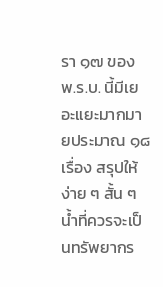รา ๑๗ ของ พ.ร.บ. นี้มีเยอะแยะมากมายประมาณ ๑๘ เรื่อง สรุปให้ง่าย ๆ สั้น ๆ น้ำที่ควรจะเป็นทรัพยากร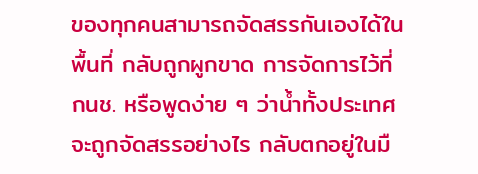ของทุกคนสามารถจัดสรรกันเองได้ในพื้นที่ กลับถูกผูกขาด การจัดการไว้ที่ กนช. หรือพูดง่าย ๆ ว่าน้ำทั้งประเทศจะถูกจัดสรรอย่างไร กลับตกอยู่ในมื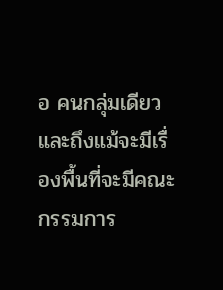อ คนกลุ่มเดียว และถึงแม้จะมีเรื่องพื้นที่จะมีคณะกรรมการ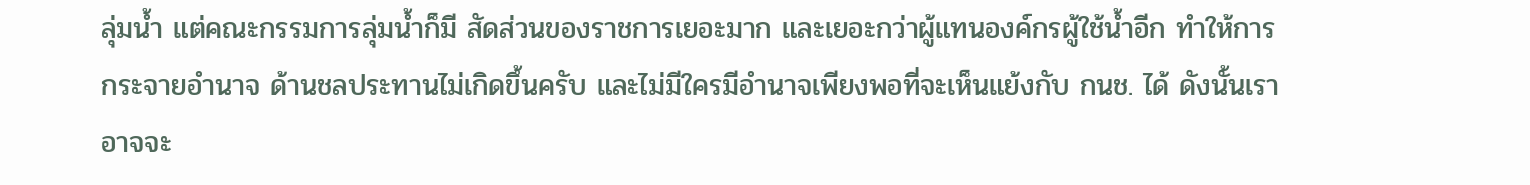ลุ่มน้ำ แต่คณะกรรมการลุ่มน้ำก็มี สัดส่วนของราชการเยอะมาก และเยอะกว่าผู้แทนองค์กรผู้ใช้น้ำอีก ทำให้การกระจายอำนาจ ด้านชลประทานไม่เกิดขึ้นครับ และไม่มีใครมีอำนาจเพียงพอที่จะเห็นแย้งกับ กนช. ได้ ดังนั้นเราอาจจะ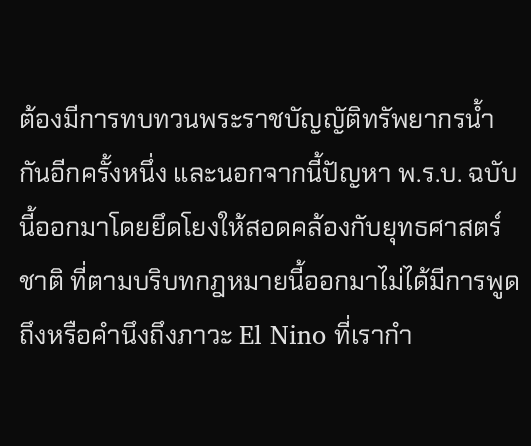ต้องมีการทบทวนพระราชบัญญัติทรัพยากรน้ำกันอีกครั้งหนึ่ง และนอกจากนี้ปัญหา พ.ร.บ. ฉบับนี้ออกมาโดยยึดโยงให้สอดคล้องกับยุทธศาสตร์ชาติ ที่ตามบริบทกฎหมายนี้ออกมาไม่ได้มีการพูดถึงหรือคำนึงถึงภาวะ El Nino ที่เรากำ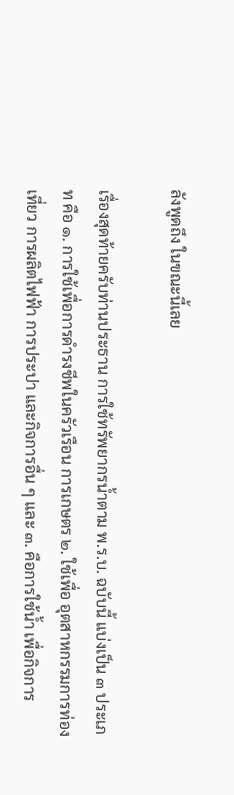ลังพูดถึง ในขณะนี้เลย

เรื่องสุดท้ายครับท่านประธาน การใช้ทรัพยากรน้ำตาม พ.ร.บ. ฉบับนี้ แบ่งเป็น ๓ ประเภท คือ ๑. การใช้เพื่อการดำรงชีพในครัวเรือน การเกษตร ๒. ใช้เพื่อ อุตสาหกรรมการท่องเที่ยว การผลิตไฟฟ้า การประปา และกิจการอื่น ๆ และ ๓. คือการใช้น้ำ เพื่อกิจการ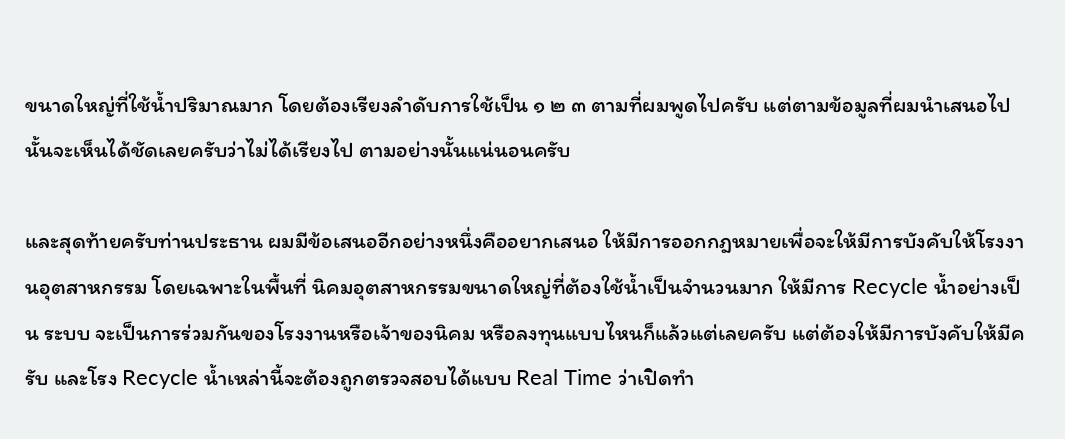ขนาดใหญ่ที่ใช้น้ำปริมาณมาก โดยต้องเรียงลำดับการใช้เป็น ๑ ๒ ๓ ตามที่ผมพูดไปครับ แต่ตามข้อมูลที่ผมนำเสนอไปนั้นจะเห็นได้ชัดเลยครับว่าไม่ได้เรียงไป ตามอย่างนั้นแน่นอนครับ

และสุดท้ายครับท่านประธาน ผมมีข้อเสนออีกอย่างหนึ่งคืออยากเสนอ ให้มีการออกกฎหมายเพื่อจะให้มีการบังคับให้โรงงานอุตสาหกรรม โดยเฉพาะในพื้นที่ นิคมอุตสาหกรรมขนาดใหญ่ที่ต้องใช้น้ำเป็นจำนวนมาก ให้มีการ Recycle น้ำอย่างเป็น ระบบ จะเป็นการร่วมกันของโรงงานหรือเจ้าของนิคม หรือลงทุนแบบไหนก็แล้วแต่เลยครับ แต่ต้องให้มีการบังคับให้มีครับ และโรง Recycle น้ำเหล่านี้จะต้องถูกตรวจสอบได้แบบ Real Time ว่าเปิดทำ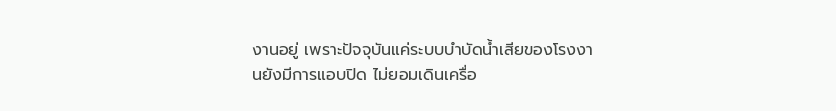งานอยู่ เพราะปัจจุบันแค่ระบบบำบัดน้ำเสียของโรงงานยังมีการแอบปิด ไม่ยอมเดินเครื่อ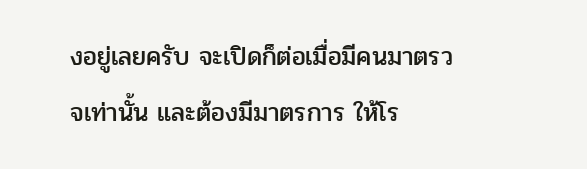งอยู่เลยครับ จะเปิดก็ต่อเมื่อมีคนมาตรวจเท่านั้น และต้องมีมาตรการ ให้โร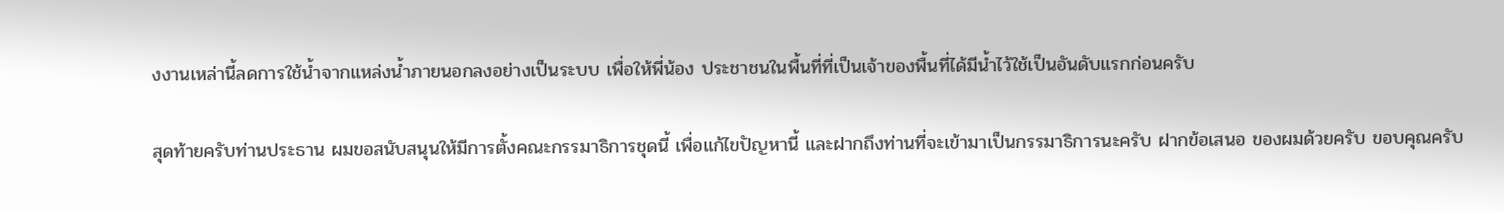งงานเหล่านี้ลดการใช้น้ำจากแหล่งน้ำภายนอกลงอย่างเป็นระบบ เพื่อให้พี่น้อง ประชาชนในพื้นที่ที่เป็นเจ้าของพื้นที่ได้มีน้ำไว้ใช้เป็นอันดับแรกก่อนครับ

สุดท้ายครับท่านประธาน ผมขอสนับสนุนให้มีการตั้งคณะกรรมาธิการชุดนี้ เพื่อแก้ไขปัญหานี้ และฝากถึงท่านที่จะเข้ามาเป็นกรรมาธิการนะครับ ฝากข้อเสนอ ของผมด้วยครับ ขอบคุณครับ